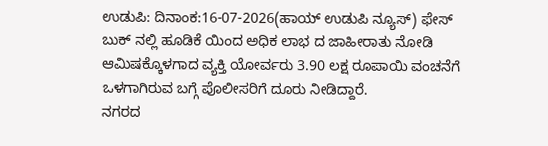ಉಡುಪಿ: ದಿನಾಂಕ:16-07-2026(ಹಾಯ್ ಉಡುಪಿ ನ್ಯೂಸ್) ಫೇಸ್ ಬುಕ್ ನಲ್ಲಿ ಹೂಡಿಕೆ ಯಿಂದ ಅಧಿಕ ಲಾಭ ದ ಜಾಹೀರಾತು ನೋಡಿ ಆಮಿಷಕ್ಕೊಳಗಾದ ವ್ಯಕ್ತಿ ಯೋರ್ವರು 3.90 ಲಕ್ಷ ರೂಪಾಯಿ ವಂಚನೆಗೆ ಒಳಗಾಗಿರುವ ಬಗ್ಗೆ ಪೊಲೀಸರಿಗೆ ದೂರು ನೀಡಿದ್ದಾರೆ.
ನಗರದ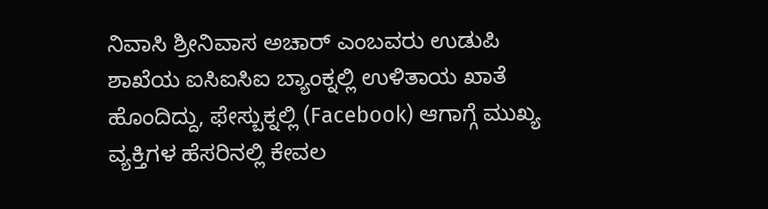ನಿವಾಸಿ ಶ್ರೀನಿವಾಸ ಅಚಾರ್ ಎಂಬವರು ಉಡುಪಿ ಶಾಖೆಯ ಐಸಿಐಸಿಐ ಬ್ಯಾಂಕ್ನಲ್ಲಿ ಉಳಿತಾಯ ಖಾತೆ ಹೊಂದಿದ್ದು, ಫೇಸ್ಬುಕ್ನಲ್ಲಿ (Facebook) ಆಗಾಗ್ಗೆ ಮುಖ್ಯ ವ್ಯಕ್ತಿಗಳ ಹೆಸರಿನಲ್ಲಿ ಕೇವಲ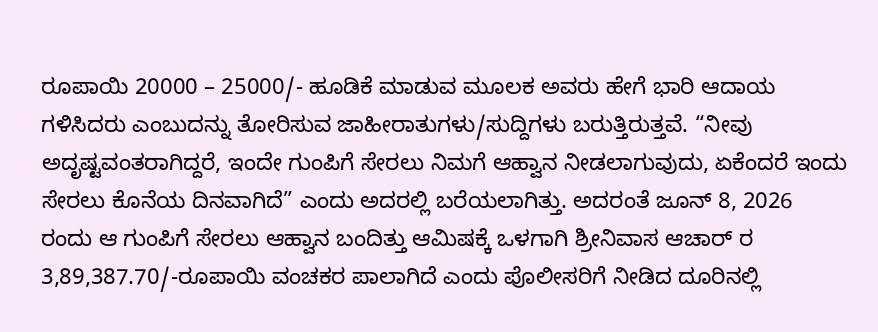ರೂಪಾಯಿ 20000 – 25000/- ಹೂಡಿಕೆ ಮಾಡುವ ಮೂಲಕ ಅವರು ಹೇಗೆ ಭಾರಿ ಆದಾಯ ಗಳಿಸಿದರು ಎಂಬುದನ್ನು ತೋರಿಸುವ ಜಾಹೀರಾತುಗಳು/ಸುದ್ದಿಗಳು ಬರುತ್ತಿರುತ್ತವೆ. “ನೀವು ಅದೃಷ್ಟವಂತರಾಗಿದ್ದರೆ, ಇಂದೇ ಗುಂಪಿಗೆ ಸೇರಲು ನಿಮಗೆ ಆಹ್ವಾನ ನೀಡಲಾಗುವುದು, ಏಕೆಂದರೆ ಇಂದು ಸೇರಲು ಕೊನೆಯ ದಿನವಾಗಿದೆ” ಎಂದು ಅದರಲ್ಲಿ ಬರೆಯಲಾಗಿತ್ತು. ಅದರಂತೆ ಜೂನ್ 8, 2026 ರಂದು ಆ ಗುಂಪಿಗೆ ಸೇರಲು ಆಹ್ವಾನ ಬಂದಿತ್ತು ಆಮಿಷಕ್ಕೆ ಒಳಗಾಗಿ ಶ್ರೀನಿವಾಸ ಆಚಾರ್ ರ 3,89,387.70/-ರೂಪಾಯಿ ವಂಚಕರ ಪಾಲಾಗಿದೆ ಎಂದು ಪೊಲೀಸರಿಗೆ ನೀಡಿದ ದೂರಿನಲ್ಲಿ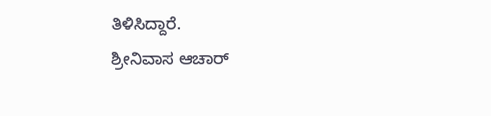ತಿಳಿಸಿದ್ದಾರೆ.
ಶ್ರೀನಿವಾಸ ಆಚಾರ್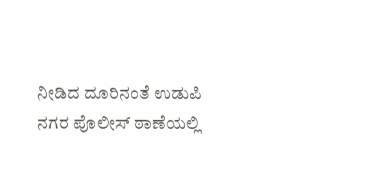ನೀಡಿದ ದೂರಿನಂತೆ ಉಡುಪಿ ನಗರ ಪೊಲೀಸ್ ಠಾಣೆಯಲ್ಲಿ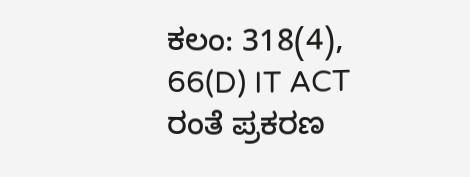ಕಲಂ: 318(4), 66(D) IT ACT ರಂತೆ ಪ್ರಕರಣ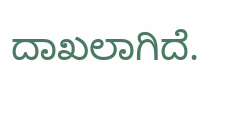ದಾಖಲಾಗಿದೆ.